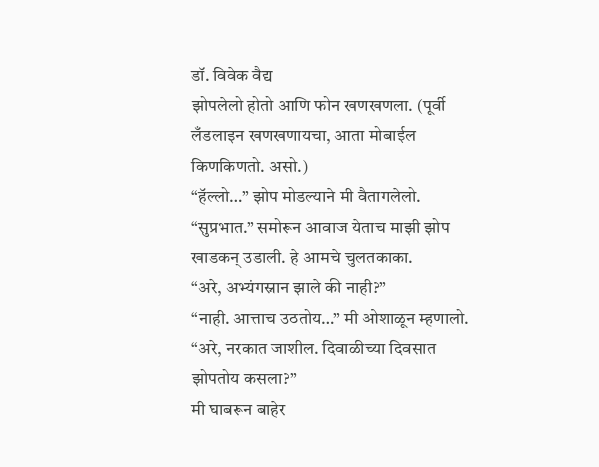डॉ. विवेक वैद्य
झोपलेलो होतो आणि फोन खणखणला. (पूर्वी लँडलाइन खणखणायचा, आता मोबाईल किणकिणतो. असो.)
“हॅल्लो…” झोप मोडल्याने मी वैतागलेलो.
“सुप्रभात.” समोरून आवाज येताच माझी झोप खाडकन् उडाली. हे आमचे चुलतकाका.
“अरे, अभ्यंगस्नान झाले की नाही?”
“नाही. आत्ताच उठतोय…” मी ओशाळून म्हणालो.
“अरे, नरकात जाशील. दिवाळीच्या दिवसात झोपतोय कसला?”
मी घाबरून बाहेर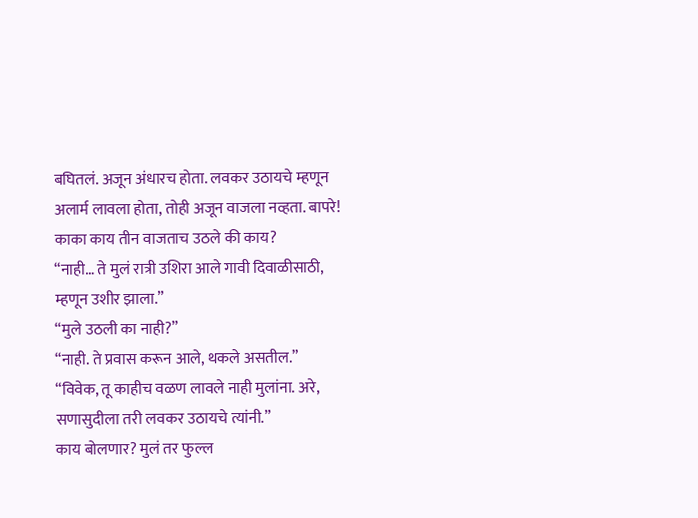बघितलं. अजून अंधारच होता. लवकर उठायचे म्हणून अलार्म लावला होता, तोही अजून वाजला नव्हता. बापरे! काका काय तीन वाजताच उठले की काय?
“नाही… ते मुलं रात्री उशिरा आले गावी दिवाळीसाठी, म्हणून उशीर झाला.”
“मुले उठली का नाही?”
“नाही. ते प्रवास करून आले, थकले असतील.”
“विवेक, तू काहीच वळण लावले नाही मुलांना. अरे, सणासुदीला तरी लवकर उठायचे त्यांनी.”
काय बोलणार? मुलं तर फुल्ल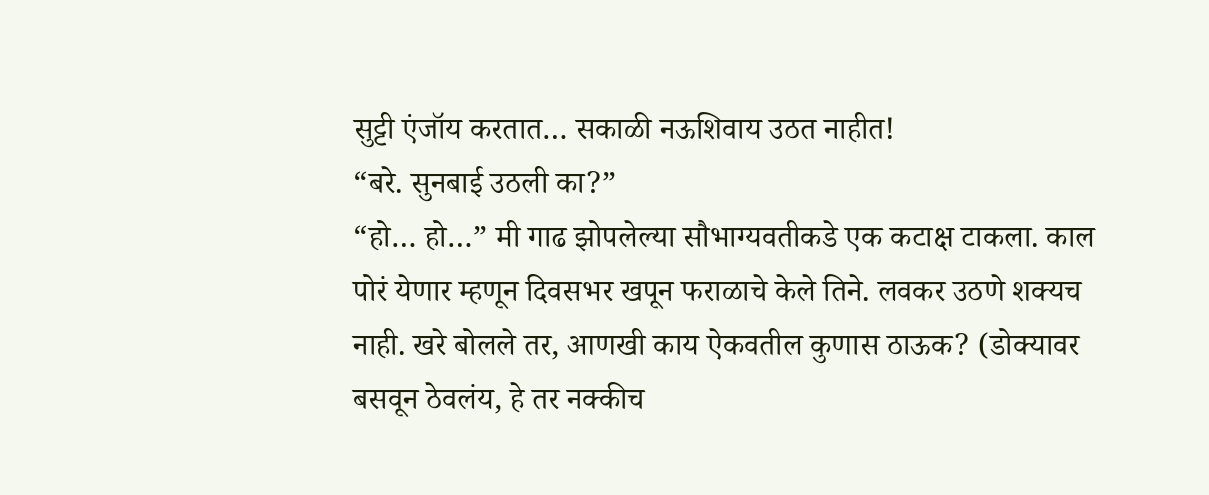सुट्टी एंजॉय करतात… सकाळी नऊशिवाय उठत नाहीत!
“बरे. सुनबाई उठली का?”
“हो… हो…” मी गाढ झोपलेल्या सौभाग्यवतीकडे एक कटाक्ष टाकला. काल पोरं येणार म्हणून दिवसभर खपून फराळाचे केले तिने. लवकर उठणे शक्यच नाही. खरे बोलले तर, आणखी काय ऐकवतील कुणास ठाऊक? (डोक्यावर बसवून ठेवलंय, हे तर नक्कीच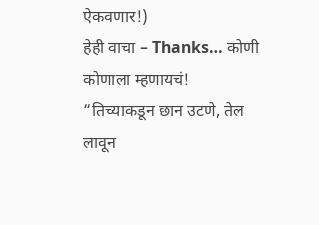ऐकवणार!)
हेही वाचा – Thanks… कोणी कोणाला म्हणायचं!
“तिच्याकडून छान उटणे, तेल लावून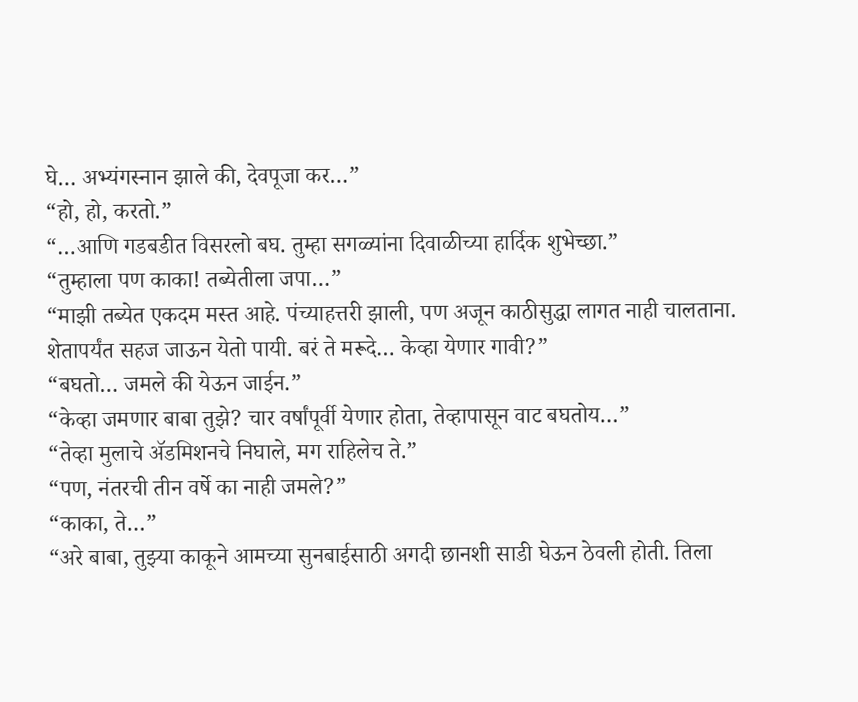घे… अभ्यंगस्नान झाले की, देवपूजा कर…”
“हो, हो, करतो.”
“…आणि गडबडीत विसरलो बघ. तुम्हा सगळ्यांना दिवाळीच्या हार्दिक शुभेच्छा.”
“तुम्हाला पण काका! तब्येतीला जपा…”
“माझी तब्येत एकदम मस्त आहे. पंच्याहत्तरी झाली, पण अजून काठीसुद्धा लागत नाही चालताना. शेतापर्यंत सहज जाऊन येतो पायी. बरं ते मरूदे… केव्हा येणार गावी?”
“बघतो… जमले की येऊन जाईन.”
“केव्हा जमणार बाबा तुझे? चार वर्षांपूर्वी येणार होता, तेव्हापासून वाट बघतोय…”
“तेव्हा मुलाचे ॲडमिशनचे निघाले, मग राहिलेच ते.”
“पण, नंतरची तीन वर्षे का नाही जमले?”
“काका, ते…”
“अरे बाबा, तुझ्या काकूने आमच्या सुनबाईसाठी अगदी छानशी साडी घेऊन ठेवली होती. तिला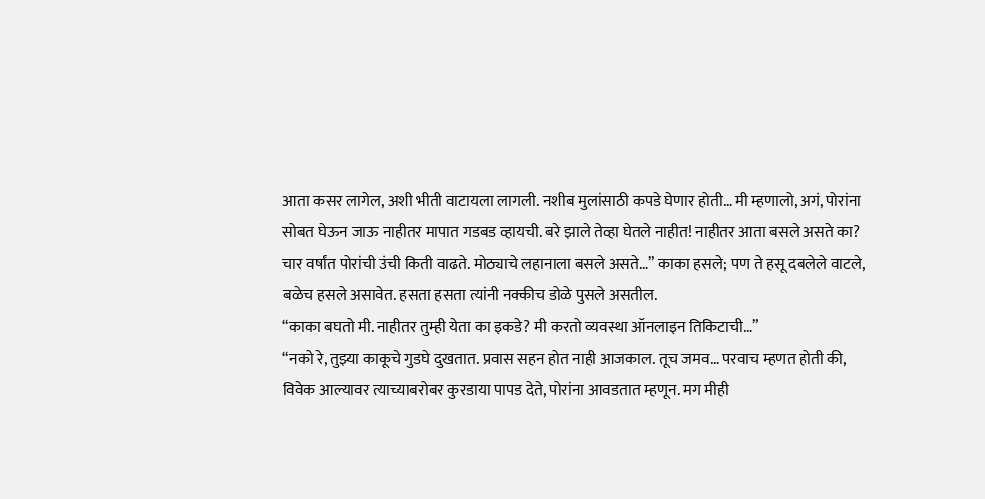आता कसर लागेल, अशी भीती वाटायला लागली. नशीब मुलांसाठी कपडे घेणार होती… मी म्हणालो, अगं, पोरांना सोबत घेऊन जाऊ नाहीतर मापात गडबड व्हायची. बरे झाले तेव्हा घेतले नाहीत! नाहीतर आता बसले असते का? चार वर्षांत पोरांची उंची किती वाढते. मोठ्याचे लहानाला बसले असते…” काका हसले; पण ते हसू दबलेले वाटले, बळेच हसले असावेत. हसता हसता त्यांनी नक्कीच डोळे पुसले असतील.
“काका बघतो मी. नाहीतर तुम्ही येता का इकडे? मी करतो व्यवस्था ऑनलाइन तिकिटाची…”
“नको रे, तुझ्या काकूचे गुडघे दुखतात. प्रवास सहन होत नाही आजकाल. तूच जमव… परवाच म्हणत होती की, विवेक आल्यावर त्याच्याबरोबर कुरडाया पापड देते, पोरांना आवडतात म्हणून. मग मीही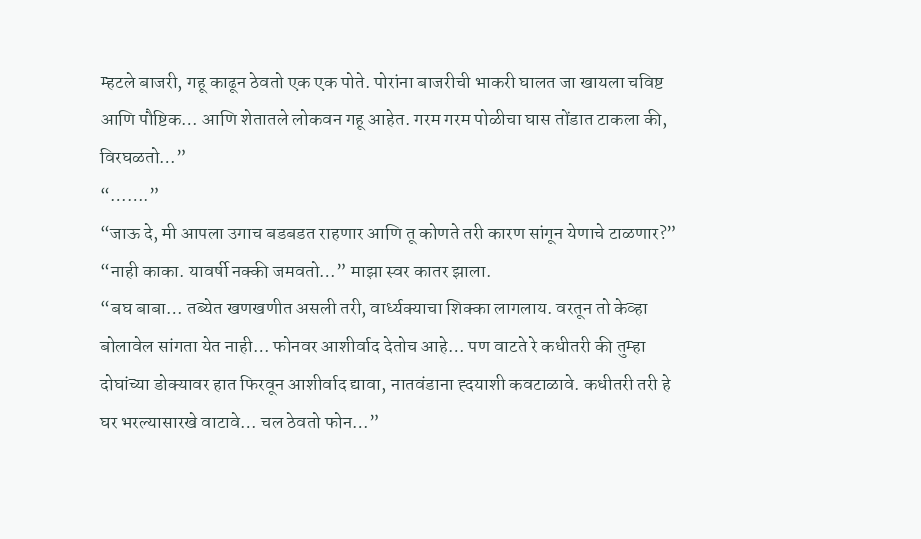म्हटले बाजरी, गहू काढून ठेवतो एक एक पोते. पोरांना बाजरीची भाकरी घालत जा खायला चविष्ट आणि पौष्टिक… आणि शेतातले लोकवन गहू आहेत. गरम गरम पोळीचा घास तोंडात टाकला की, विरघळतो…”
“…….”
“जाऊ दे, मी आपला उगाच बडबडत राहणार आणि तू कोणते तरी कारण सांगून येणाचे टाळणार?”
“नाही काका. यावर्षी नक्की जमवतो…” माझा स्वर कातर झाला.
“बघ बाबा… तब्येत खणखणीत असली तरी, वार्ध्यक्याचा शिक्का लागलाय. वरतून तो केव्हा बोलावेल सांगता येत नाही… फोनवर आशीर्वाद देतोच आहे… पण वाटते रे कधीतरी की तुम्हा दोघांच्या डोक्यावर हात फिरवून आशीर्वाद द्यावा, नातवंडाना ह्दयाशी कवटाळावे. कधीतरी तरी हे घर भरल्यासारखे वाटावे… चल ठेवतो फोन…”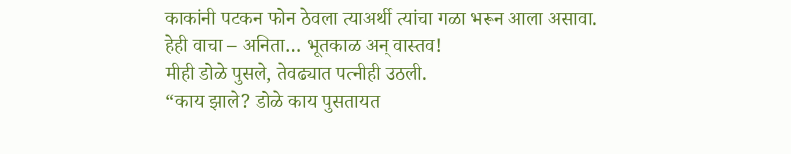काकांनी पटकन फोन ठेवला त्याअर्थी त्यांचा गळा भरून आला असावा.
हेही वाचा – अनिता… भूतकाळ अन् वास्तव!
मीही डोळे पुसले, तेवढ्यात पत्नीही उठली.
“काय झाले? डोळे काय पुसतायत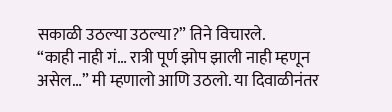सकाळी उठल्या उठल्या?” तिने विचारले.
“काही नाही गं… रात्री पूर्ण झोप झाली नाही म्हणून असेल…” मी म्हणालो आणि उठलो. या दिवाळीनंतर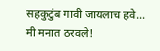सहकुटुंब गावी जायलाच हवे… मी मनात ठरवले!